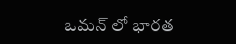ఒమన్ లో భారత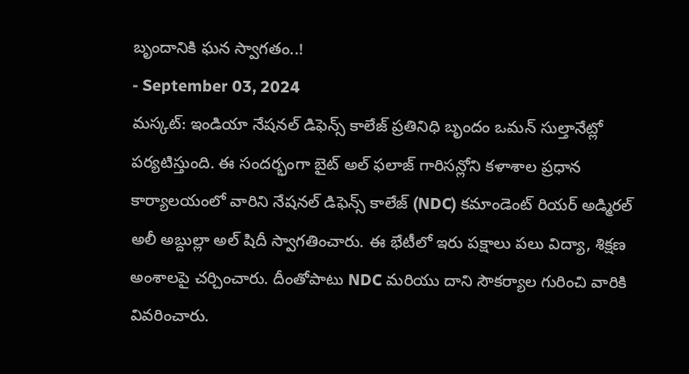బృందానికి ఘన స్వాగతం..!
- September 03, 2024
మస్కట్: ఇండియా నేషనల్ డిఫెన్స్ కాలేజ్ ప్రతినిధి బృందం ఒమన్ సుల్తానేట్లో పర్యటిస్తుంది. ఈ సందర్భంగా బైట్ అల్ ఫలాజ్ గారిసన్లోని కళాశాల ప్రధాన కార్యాలయంలో వారిని నేషనల్ డిఫెన్స్ కాలేజ్ (NDC) కమాండెంట్ రియర్ అడ్మిరల్ అలీ అబ్దుల్లా అల్ షిదీ స్వాగతించారు. ఈ భేటీలో ఇరు పక్షాలు పలు విద్యా, శిక్షణ అంశాలపై చర్చించారు. దీంతోపాటు NDC మరియు దాని సౌకర్యాల గురించి వారికి వివరించారు.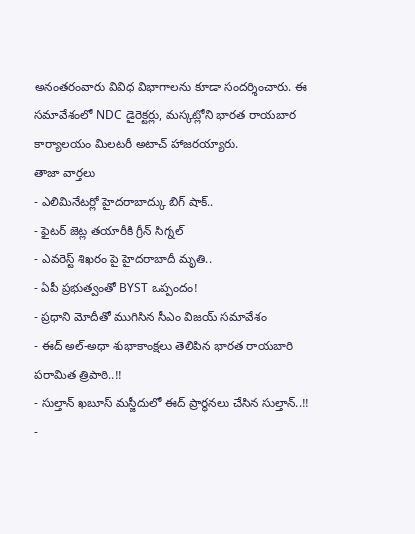అనంతరంవారు వివిధ విభాగాలను కూడా సందర్శించారు. ఈ సమావేశంలో NDC డైరెక్టర్లు, మస్కట్లోని భారత రాయబార కార్యాలయం మిలటరీ అటాచ్ హాజరయ్యారు.
తాజా వార్తలు
- ఎలిమినేటర్లో హైదరాబాద్కు బిగ్ షాక్..
- ఫైటర్ జెట్ల తయారీకి గ్రీన్ సిగ్నల్
- ఎవరెస్ట్ శిఖరం పై హైదరాబాదీ మృతి..
- ఏపీ ప్రభుత్వంతో BYST ఒప్పందం!
- ప్రధాని మోదీతో ముగిసిన సీఎం విజయ్ సమావేశం
- ఈద్ అల్-అధా శుభాకాంక్షలు తెలిపిన భారత రాయబారి పరామిత త్రిపాఠి..!!
- సుల్తాన్ ఖబూస్ మస్జీదులో ఈద్ ప్రార్థనలు చేసిన సుల్తాన్..!!
-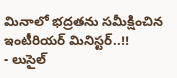మినాలో భద్రతను సమీక్షించిన ఇంటీరియర్ మినిస్టర్..!!
- లుసైల్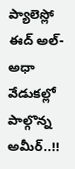ప్యాలెస్లో ఈద్ అల్-అధా వేడుకల్లో పాల్గొన్న అమీర్..!!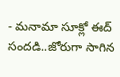- మనామా సూక్లో ఈద్ సందడి..జోరుగా సాగిన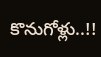కొనుగోళ్లు..!!